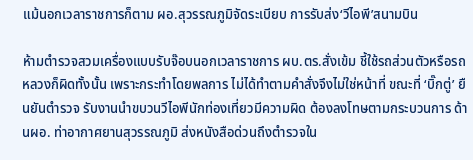แม้นอกเวลาราชการก็ตาม ผอ.สุวรรณภูมิจัดระเบียบ การรับส่ง‘วีไอพี’สนามบิน

ห้ามตำรวจสวมเครื่องแบบรับจ๊อบนอกเวลาราชการ ผบ.ตร.สั่งเข้ม ชี้ใช้รถส่วนตัวหรือรถหลวงก็ผิดทั้งนั้น เพราะกระทำโดยพลการ ไม่ได้ทำตามคำสั่งจึงไม่ใช่หน้าที่ ขณะที่ ‘บิ๊กตู่’ ยืนยันตำรวจ รับงานนำขบวนวีไอพีนักท่องเที่ยวมีความผิด ต้องลงโทษตามกระบวนการ ด้านผอ. ท่าอากาศยานสุวรรณภูมิ ส่งหนังสือด่วนถึงตำรวจใน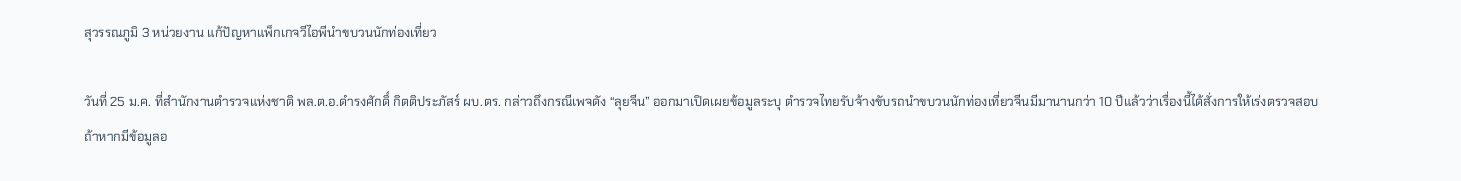สุวรรณภูมิ 3 หน่วยงาน แก้ปัญหาแพ็กเกจวีไอพีนำขบวนนักท่องเที่ยว

วันที่ 25 ม.ค. ที่สำนักงานตำรวจแห่งชาติ พล.ต.อ.ดำรงศักดิ์ กิตติประภัสร์ ผบ.ตร. กล่าวถึงกรณีเพจดัง “ลุยจีน” ออกมาเปิดเผยข้อมูลระบุ ตำรวจไทยรับจ้างขับรถนำขบวนนักท่องเที่ยวจีนมีมานานกว่า 10 ปีแล้วว่าเรื่องนี้ได้สั่งการให้เร่งตรวจสอบ ถ้าหากมีข้อมูลอ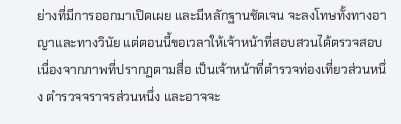ย่างที่มีการออกมาเปิดเผย และมีหลักฐานชัดเจน จะลงโทษทั้งทางอาญาและทางวินัย แต่ตอนนี้ขอเวลาให้เจ้าหน้าที่สอบสวนได้ตรวจสอบ เนื่องจากภาพที่ปรากฏตามสื่อ เป็นเจ้าหน้าที่ตำรวจท่องเที่ยวส่วนหนึ่ง ตำรวจจราจรส่วนหนึ่ง และอาจจะ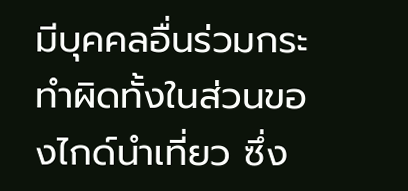มีบุคคลอื่นร่วมกระทำผิดทั้งในส่วนของไกด์นำเที่ยว ซึ่ง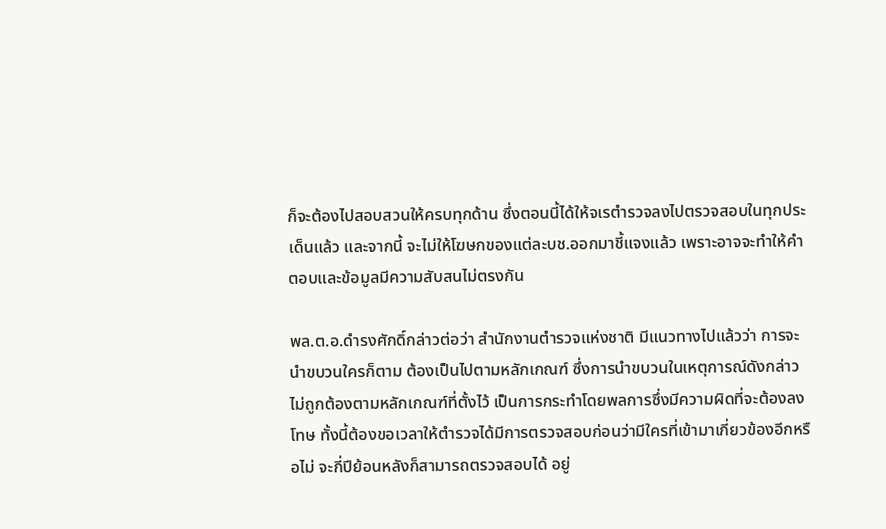ก็จะต้องไปสอบสวนให้ครบทุกด้าน ซึ่งตอนนี้ได้ให้จเรตำรวจลงไปตรวจสอบในทุกประเด็นแล้ว และจากนี้ จะไม่ให้โฆษกของแต่ละบช.ออกมาชี้แจงแล้ว เพราะอาจจะทำให้คำตอบและข้อมูลมีความสับสนไม่ตรงกัน

พล.ต.อ.ดำรงศักดิ์กล่าวต่อว่า สำนักงานตำรวจแห่งชาติ มีแนวทางไปแล้วว่า การจะนำขบวนใครก็ตาม ต้องเป็นไปตามหลักเกณฑ์ ซึ่งการนำขบวนในเหตุการณ์ดังกล่าวไม่ถูกต้องตามหลักเกณฑ์ที่ตั้งไว้ เป็นการกระทำโดยพลการซึ่งมีความผิดที่จะต้องลงโทษ ทั้งนี้ต้องขอเวลาให้ตำรวจได้มีการตรวจสอบก่อนว่ามีใครที่เข้ามาเกี่ยวข้องอีกหรือไม่ จะกี่ปีย้อนหลังก็สามารถตรวจสอบได้ อยู่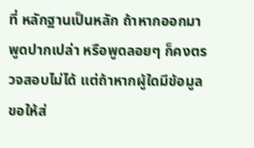ที่ หลักฐานเป็นหลัก ถ้าหากออกมาพูดปากเปล่า หรือพูดลอยๆ ก็คงตรวจสอบไม่ได้ แต่ถ้าหากผู้ใดมีข้อมูล ขอให้ส่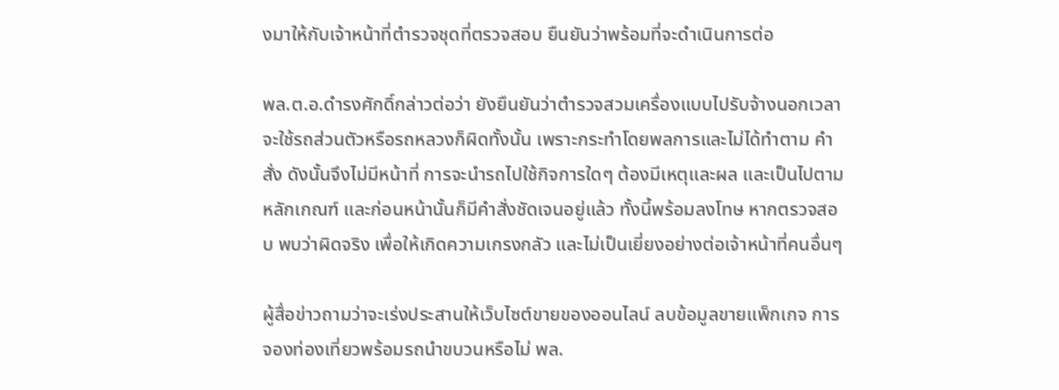งมาให้กับเจ้าหน้าที่ตำรวจชุดที่ตรวจสอบ ยืนยันว่าพร้อมที่จะดำเนินการต่อ

พล.ต.อ.ดำรงศักดิ์กล่าวต่อว่า ยังยืนยันว่าตำรวจสวมเครื่องแบบไปรับจ้างนอกเวลา จะใช้รถส่วนตัวหรือรถหลวงก็ผิดทั้งนั้น เพราะกระทำโดยพลการและไม่ได้ทำตาม คำสั่ง ดังนั้นจึงไม่มีหน้าที่ การจะนำรถไปใช้กิจการใดๆ ต้องมีเหตุและผล และเป็นไปตามหลักเกณฑ์ และก่อนหน้านั้นก็มีคำสั่งชัดเจนอยู่แล้ว ทั้งนี้พร้อมลงโทษ หากตรวจสอบ พบว่าผิดจริง เพื่อให้เกิดความเกรงกลัว และไม่เป็นเยี่ยงอย่างต่อเจ้าหน้าที่คนอื่นๆ

ผู้สื่อข่าวถามว่าจะเร่งประสานให้เว็บไซต์ขายของออนไลน์ ลบข้อมูลขายแพ็กเกจ การจองท่องเที่ยวพร้อมรถนำขบวนหรือไม่ พล.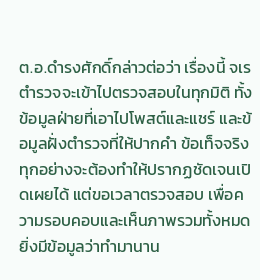ต.อ.ดำรงศักดิ์กล่าวต่อว่า เรื่องนี้ จเรตำรวจจะเข้าไปตรวจสอบในทุกมิติ ทั้งข้อมูลฝ่ายที่เอาไปโพสต์และแชร์ และข้อมูลฝั่งตำรวจที่ให้ปากคำ ข้อเท็จจริงทุกอย่างจะต้องทำให้ปรากฏชัดเจนเปิดเผยได้ แต่ขอเวลาตรวจสอบ เพื่อความรอบคอบและเห็นภาพรวมทั้งหมด ยิ่งมีข้อมูลว่าทำมานาน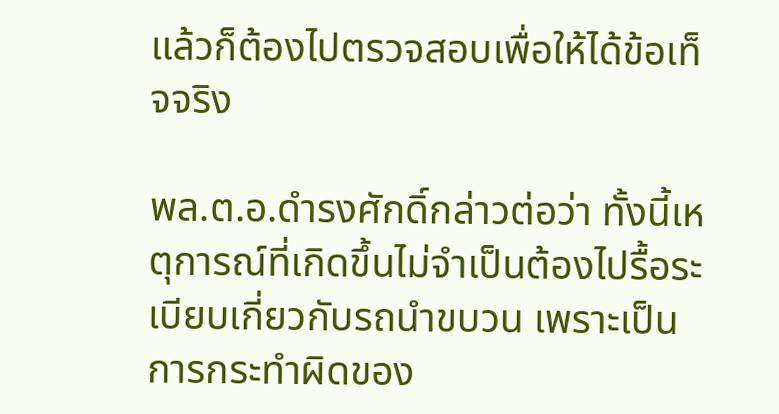แล้วก็ต้องไปตรวจสอบเพื่อให้ได้ข้อเท็จจริง

พล.ต.อ.ดำรงศักดิ์กล่าวต่อว่า ทั้งนี้เหตุการณ์ที่เกิดขึ้นไม่จำเป็นต้องไปรื้อระเบียบเกี่ยวกับรถนำขบวน เพราะเป็นการกระทำผิดของ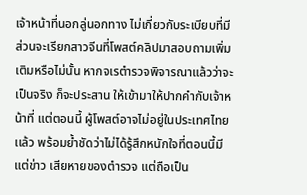เจ้าหน้าที่นอกลู่นอกทาง ไม่เกี่ยวกับระเบียบที่มี ส่วนจะเรียกสาวจีนที่โพสต์คลิปมาสอบถามเพิ่มเติมหรือไม่นั้น หากจเรตำรวจพิจารณาแล้วว่าจะเป็นจริง ก็จะประสาน ให้เข้ามาให้ปากคำกับเจ้าหน้าที่ แต่ตอนนี้ ผู้โพสต์อาจไม่อยู่ในประเทศไทยเเล้ว พร้อมย้ำชัดว่าไม่ได้รู้สึกหนักใจที่ตอนนี้มีแต่ข่าว เสียหายของตำรวจ แต่ถือเป็น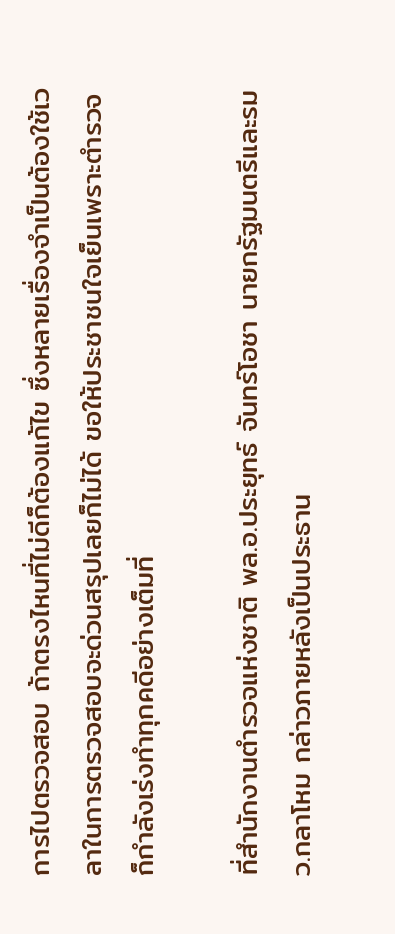การไปตรวจสอบ ถ้าตรงไหนที่ไม่ดีก็ต้องแก้ไข ซึ่งหลายเรื่องจำเป็นต้องใช้เวลาในการตรวจสอบจะด่วนสรุปเลยก็ไม่ได้ ขอให้ประชาชนใจเย็นเพราะตำรวจก็กำลังเร่งทำทุกคดีอย่างเต็มที่

ที่สำนักงานตำรวจแห่งชาติ พล.อ.ประยุทธ์ จันทร์โอชา นายกรัฐมนตรีและรมว.กลาโหม กล่าวภายหลังเป็นประธาน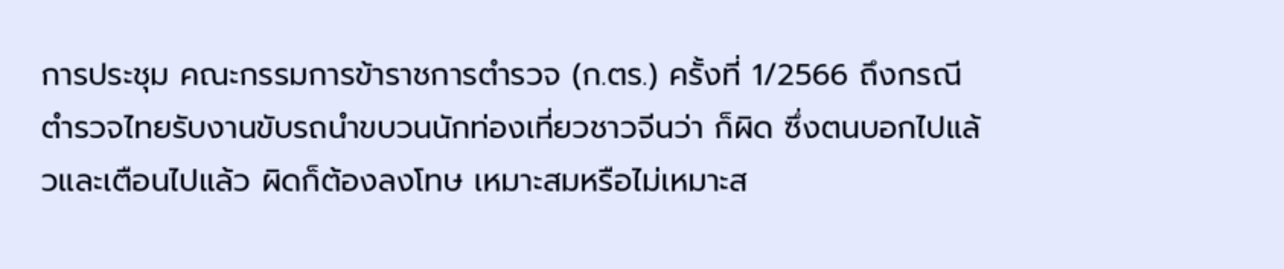การประชุม คณะกรรมการข้าราชการตำรวจ (ก.ตร.) ครั้งที่ 1/2566 ถึงกรณีตำรวจไทยรับงานขับรถนำขบวนนักท่องเที่ยวชาวจีนว่า ก็ผิด ซึ่งตนบอกไปแล้วและเตือนไปแล้ว ผิดก็ต้องลงโทษ เหมาะสมหรือไม่เหมาะส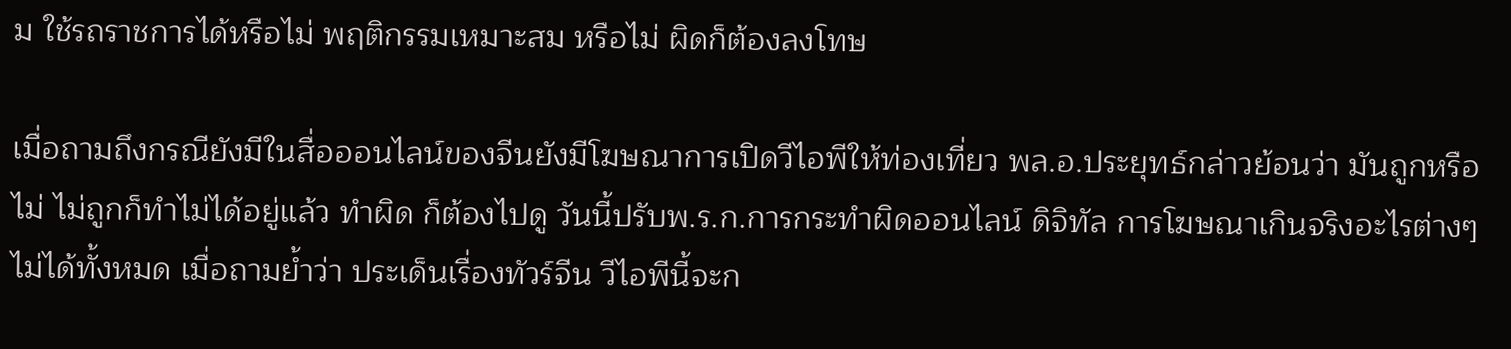ม ใช้รถราชการได้หรือไม่ พฤติกรรมเหมาะสม หรือไม่ ผิดก็ต้องลงโทษ

เมื่อถามถึงกรณียังมีในสื่อออนไลน์ของจีนยังมีโฆษณาการเปิดวีไอพีให้ท่องเที่ยว พล.อ.ประยุทธ์กล่าวย้อนว่า มันถูกหรือไม่ ไม่ถูกก็ทำไม่ได้อยู่แล้ว ทำผิด ก็ต้องไปดู วันนี้ปรับพ.ร.ก.การกระทำผิดออนไลน์ ดิจิทัล การโฆษณาเกินจริงอะไรต่างๆ ไม่ได้ทั้งหมด เมื่อถามย้ำว่า ประเด็นเรื่องทัวร์จีน วีไอพีนี้จะก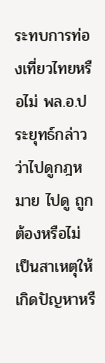ระทบการท่องเที่ยวไทยหรือไม่ พล.อ.ประยุทธ์กล่าวว่าไปดูกฎหมาย ไปดู ถูกต้องหรือไม่ เป็นสาเหตุให้เกิดปัญหาหรื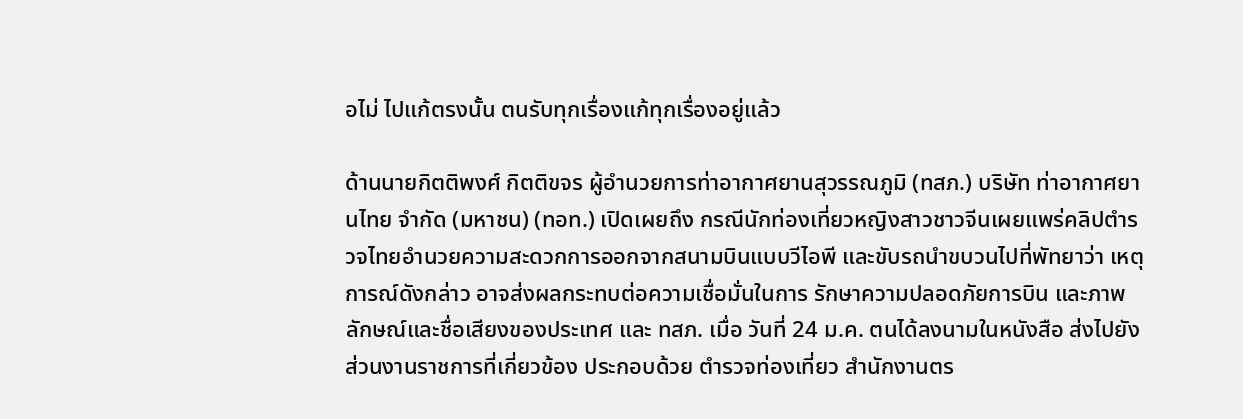อไม่ ไปแก้ตรงนั้น ตนรับทุกเรื่องแก้ทุกเรื่องอยู่แล้ว

ด้านนายกิตติพงศ์ กิตติขจร ผู้อำนวยการท่าอากาศยานสุวรรณภูมิ (ทสภ.) บริษัท ท่าอากาศยานไทย จำกัด (มหาชน) (ทอท.) เปิดเผยถึง กรณีนักท่องเที่ยวหญิงสาวชาวจีนเผยแพร่คลิปตำรวจไทยอำนวยความสะดวกการออกจากสนามบินแบบวีไอพี และขับรถนำขบวนไปที่พัทยาว่า เหตุการณ์ดังกล่าว อาจส่งผลกระทบต่อความเชื่อมั่นในการ รักษาความปลอดภัยการบิน และภาพลักษณ์และชื่อเสียงของประเทศ และ ทสภ. เมื่อ วันที่ 24 ม.ค. ตนได้ลงนามในหนังสือ ส่งไปยังส่วนงานราชการที่เกี่ยวข้อง ประกอบด้วย ตำรวจท่องเที่ยว สำนักงานตร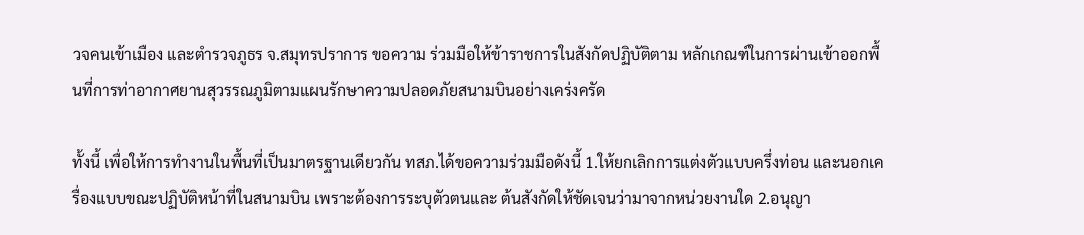วจคนเข้าเมือง และตำรวจภูธร จ.สมุทรปราการ ขอความ ร่วมมือให้ข้าราชการในสังกัดปฏิบัติตาม หลักเกณฑ์ในการผ่านเข้าออกพื้นที่การท่าอากาศยานสุวรรณภูมิตามแผนรักษาความปลอดภัยสนามบินอย่างเคร่งครัด

ทั้งนี้ เพื่อให้การทำงานในพื้นที่เป็นมาตรฐานเดียวกัน ทสภ.ได้ขอความร่วมมือดังนี้ 1.ให้ยกเลิกการแต่งตัวแบบครึ่งท่อน และนอกเครื่องแบบขณะปฏิบัติหน้าที่ในสนามบิน เพราะต้องการระบุตัวตนและ ต้นสังกัดให้ชัดเจนว่ามาจากหน่วยงานใด 2.อนุญา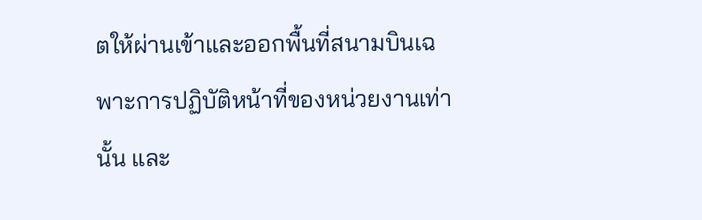ตให้ผ่านเข้าและออกพื้นที่สนามบินเฉพาะการปฏิบัติหน้าที่ของหน่วยงานเท่านั้น และ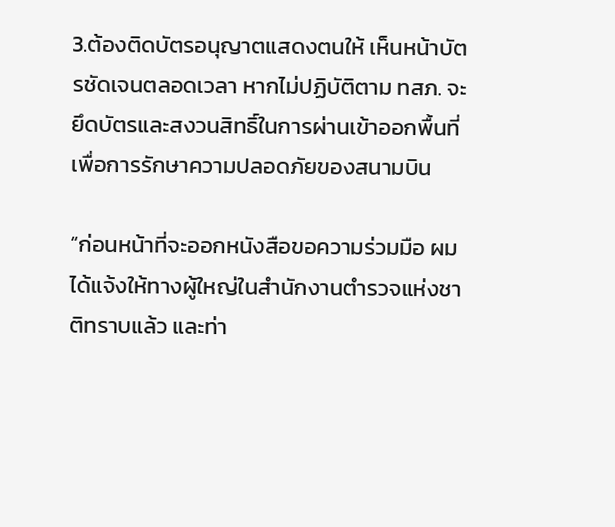3.ต้องติดบัตรอนุญาตแสดงตนให้ เห็นหน้าบัตรชัดเจนตลอดเวลา หากไม่ปฏิบัติตาม ทสภ. จะยึดบัตรและสงวนสิทธิ์ในการผ่านเข้าออกพื้นที่ เพื่อการรักษาความปลอดภัยของสนามบิน

“ก่อนหน้าที่จะออกหนังสือขอความร่วมมือ ผมได้แจ้งให้ทางผู้ใหญ่ในสำนักงานตำรวจแห่งชาติทราบแล้ว และท่า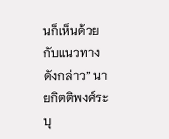นก็เห็นด้วยกับแนวทางดังกล่าว” นายกิตติพงศ์ระบุ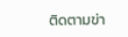ติดตามข่า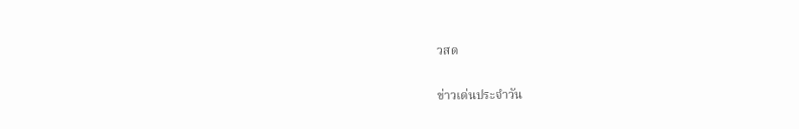วสด

ข่าวเด่นประจำวัน